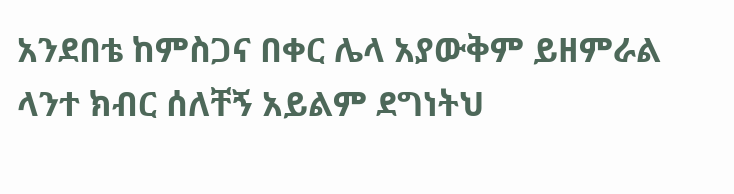አንደበቴ ከምስጋና በቀር ሌላ አያውቅም ይዘምራል ላንተ ክብር ሰለቸኝ አይልም ደግነትህ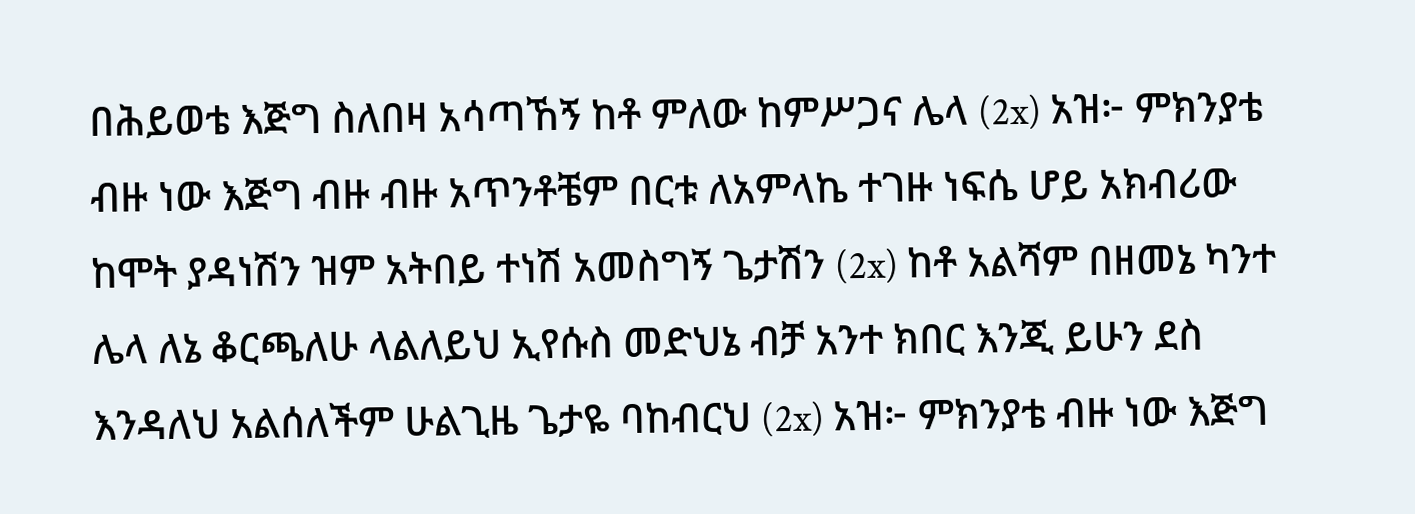በሕይወቴ እጅግ ስለበዛ አሳጣኸኝ ከቶ ምለው ከምሥጋና ሌላ (2x) አዝ፦ ምክንያቴ ብዙ ነው እጅግ ብዙ ብዙ አጥንቶቼም በርቱ ለአምላኬ ተገዙ ነፍሴ ሆይ አክብሪው ከሞት ያዳነሽን ዝም አትበይ ተነሽ አመስግኝ ጌታሽን (2x) ከቶ አልሻም በዘመኔ ካንተ ሌላ ለኔ ቆርጫለሁ ላልለይህ ኢየሱስ መድህኔ ብቻ አንተ ክበር እንጂ ይሁን ደስ እንዳለህ አልሰለችም ሁልጊዜ ጌታዬ ባከብርህ (2x) አዝ፦ ምክንያቴ ብዙ ነው እጅግ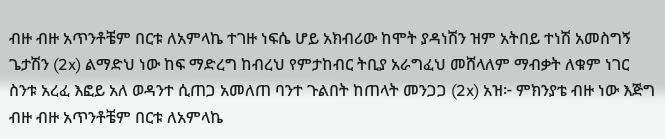ብዙ ብዙ አጥንቶቼም በርቱ ለአምላኬ ተገዙ ነፍሴ ሆይ አክብሪው ከሞት ያዳነሽን ዝም አትበይ ተነሽ አመስግኝ ጌታሽን (2x) ልማድህ ነው ከፍ ማድረግ ከብረህ የምታከብር ትቢያ አራግፈህ መሸላለም ማብቃት ለቁም ነገር ስንቱ አረፈ እፎይ አለ ወዳንተ ሲጠጋ አመለጠ ባንተ ጉልበት ከጠላት መንጋጋ (2x) አዝ፦ ምክንያቴ ብዙ ነው እጅግ ብዙ ብዙ አጥንቶቼም በርቱ ለአምላኬ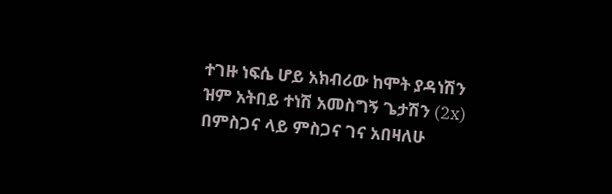ተገዙ ነፍሴ ሆይ አክብሪው ከሞት ያዳነሽን ዝም አትበይ ተነሽ አመስግኝ ጌታሽን (2x) በምስጋና ላይ ምስጋና ገና አበዛለሁ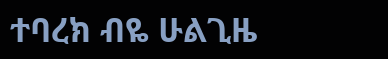ተባረክ ብዬ ሁልጊዜ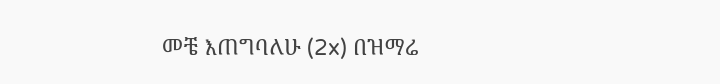መቼ እጠግባለሁ (2x) በዝማሬ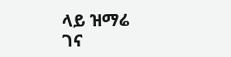ላይ ዝማሬ ገና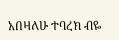አበዛለሁ ተባረክ ብዬ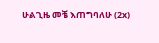ሁልጊዜ መቼ እጠግባለሁ (2x)